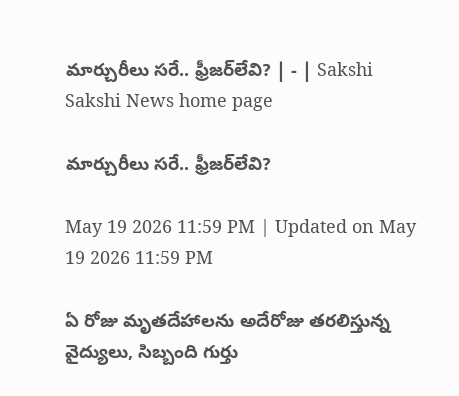మార్చురీలు సరే.. ఫ్రీజర్‌లేవి? | - | Sakshi
Sakshi News home page

మార్చురీలు సరే.. ఫ్రీజర్‌లేవి?

May 19 2026 11:59 PM | Updated on May 19 2026 11:59 PM

ఏ రోజు మృతదేహాలను అదేరోజు తరలిస్తున్న వైద్యులు, సిబ్బంది గుర్తు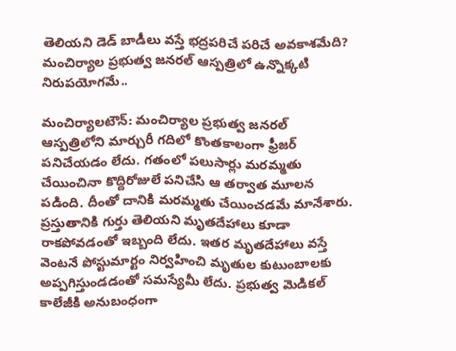తెలియని డెడ్‌ బాడీలు వస్తే భద్రపరిచే పరిచే అవకాశమేది? మంచిర్యాల ప్రభుత్వ జనరల్‌ ఆస్పత్రిలో ఉన్నొక్కటి నిరుపయోగమే..

మంచిర్యాలటౌన్‌: మంచిర్యాల ప్రభుత్వ జనరల్‌ ఆస్పత్రిలోని మార్చురీ గదిలో కొంతకాలంగా ఫ్రీజర్‌ పనిచేయడం లేదు. గతంలో పలుసార్లు మరమ్మతు చేయించినా కొద్దిరోజులే పనిచేసి ఆ తర్వాత మూలన పడింది. దీంతో దానికి మరమ్మతు చేయించడమే మానేశారు. ప్రస్తుతానికి గుర్తు తెలియని మృతదేహాలు కూడా రాకపోవడంతో ఇబ్బంది లేదు. ఇతర మృతదేహాలు వస్తే వెంటనే పోస్టుమార్టం నిర్వహించి మృతుల కుటుంబాలకు అప్పగిస్తుండడంతో సమస్యేమీ లేదు. ప్రభుత్వ మెడికల్‌ కాలేజీకి అనుబంధంగా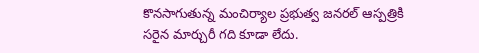కొనసాగుతున్న మంచిర్యాల ప్రభుత్వ జనరల్‌ ఆస్పత్రికి సరైన మార్చురీ గది కూడా లేదు.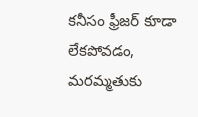కనీసం ఫ్రీజర్‌ కూడా లేకపోవడం, మరమ్మతుకు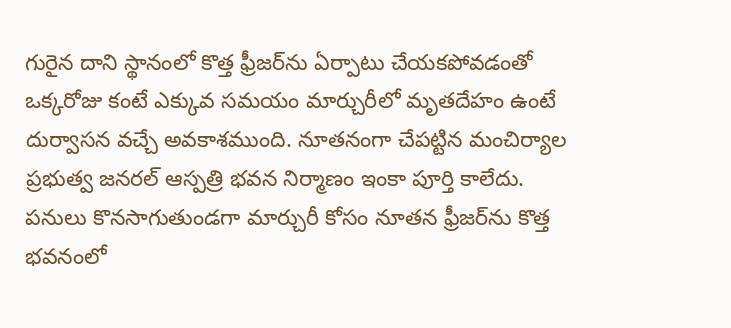గురైన దాని స్థానంలో కొత్త ఫ్రీజర్‌ను ఏర్పాటు చేయకపోవడంతో ఒక్కరోజు కంటే ఎక్కువ సమయం మార్చురీలో మృతదేహం ఉంటే దుర్వాసన వచ్చే అవకాశముంది. నూతనంగా చేపట్టిన మంచిర్యాల ప్రభుత్వ జనరల్‌ ఆస్పత్రి భవన నిర్మాణం ఇంకా పూర్తి కాలేదు. పనులు కొనసాగుతుండగా మార్చురీ కోసం నూతన ఫ్రీజర్‌ను కొత్త భవనంలో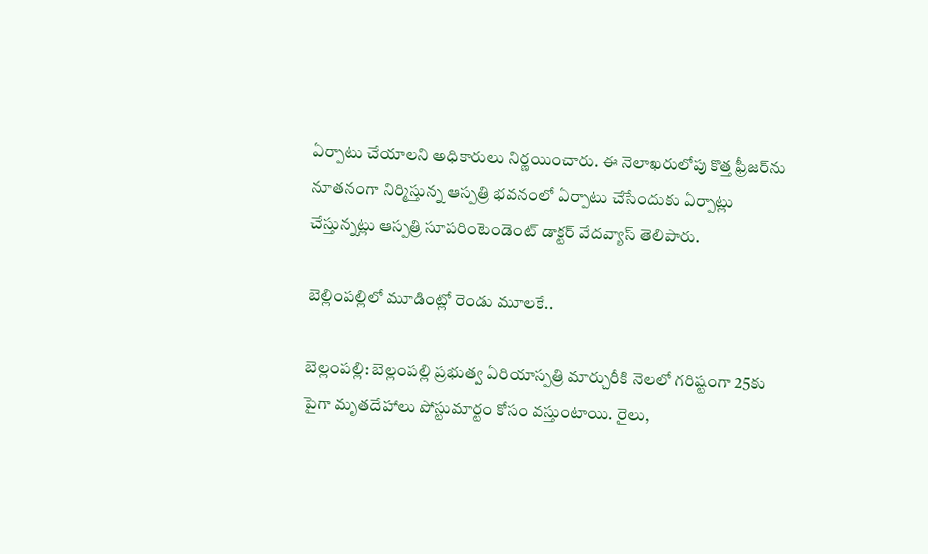ఏర్పాటు చేయాలని అధికారులు నిర్ణయించారు. ఈ నెలాఖరులోపు కొత్త ఫ్రీజర్‌ను నూతనంగా నిర్మిస్తున్న ఆస్పత్రి భవనంలో ఏర్పాటు చేసేందుకు ఏర్పాట్లు చేస్తున్నట్లు ఆస్పత్రి సూపరింటెండెంట్‌ డాక్టర్‌ వేదవ్యాస్‌ తెలిపారు.

బెల్లింపల్లిలో మూడింట్లో రెండు మూలకే..

బెల్లంపల్లి: బెల్లంపల్లి ప్రభుత్వ ఏరియాస్పత్రి మార్చురీకి నెలలో గరిష్టంగా 25కు పైగా మృతదేహాలు పోస్టుమార్టం కోసం వస్తుంటాయి. రైలు,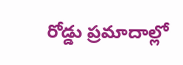రోడ్డు ప్రమాదాల్లో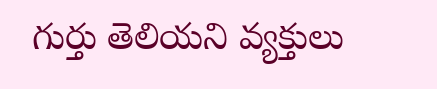గుర్తు తెలియని వ్యక్తులు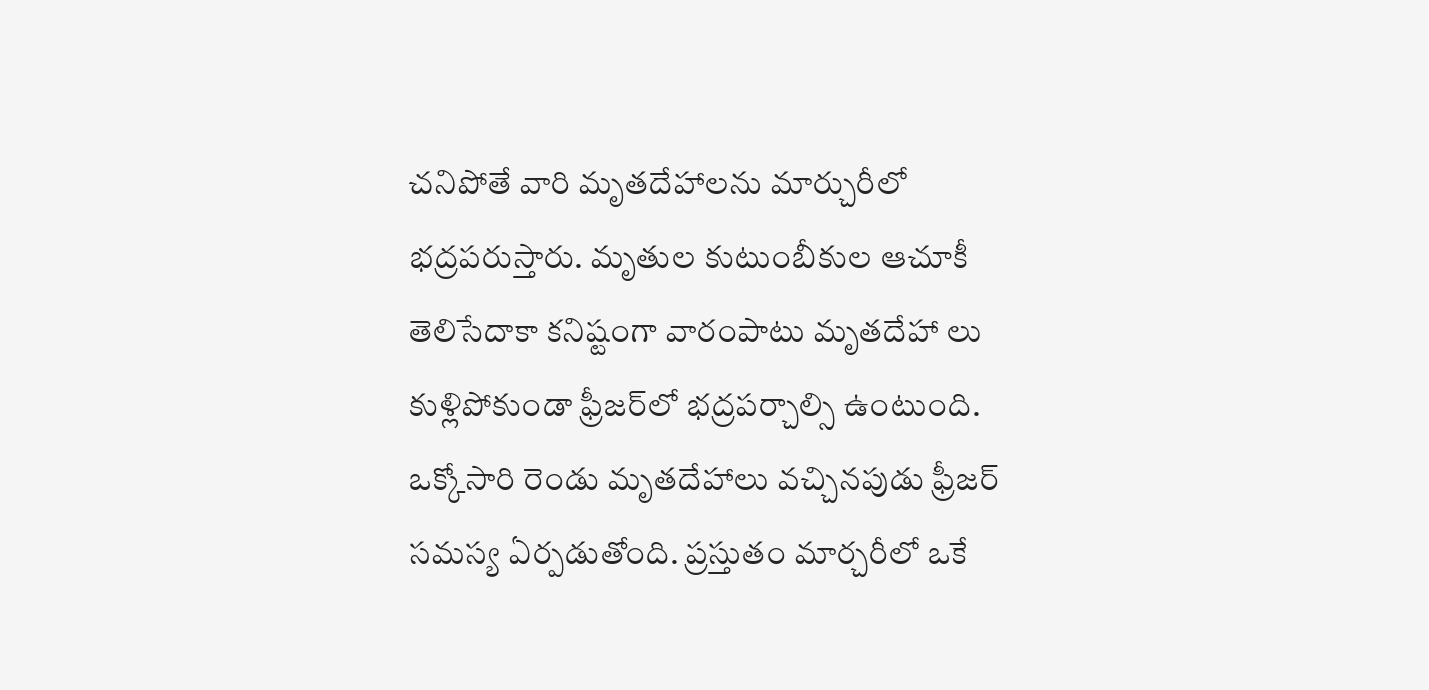చనిపోతే వారి మృతదేహాలను మార్చురీలో భద్రపరుస్తారు. మృతుల కుటుంబీకుల ఆచూకీ తెలిసేదాకా కనిష్టంగా వారంపాటు మృతదేహా లు కుళ్లిపోకుండా ఫ్రీజర్‌లో భద్రపర్చాల్సి ఉంటుంది. ఒక్కోసారి రెండు మృతదేహాలు వచ్చినపుడు ఫ్రీజర్‌ సమస్య ఏర్పడుతోంది. ప్రస్తుతం మార్చరీలో ఒకే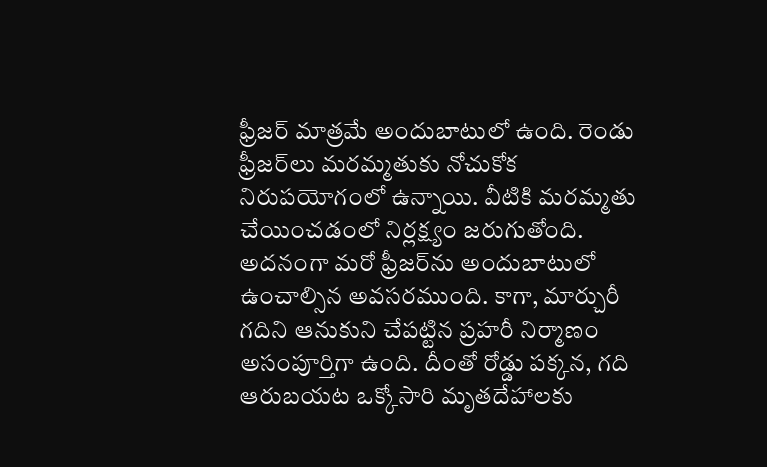ఫ్రీజర్‌ మాత్రమే అందుబాటులో ఉంది. రెండు ఫ్రీజర్‌లు మరమ్మతుకు నోచుకోక నిరుపయోగంలో ఉన్నాయి. వీటికి మరమ్మతు చేయించడంలో నిర్లక్ష్యం జరుగుతోంది. అదనంగా మరో ఫ్రీజర్‌ను అందుబాటులో ఉంచాల్సిన అవసరముంది. కాగా, మార్చురీ గదిని ఆనుకుని చేపట్టిన ప్రహరీ నిర్మాణం అసంపూర్తిగా ఉంది. దీంతో రోడ్డు పక్కన, గది ఆరుబయట ఒక్కోసారి మృతదేహాలకు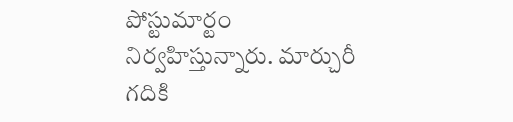పోస్టుమార్టం నిర్వహిస్తున్నారు. మార్చురీ గదికి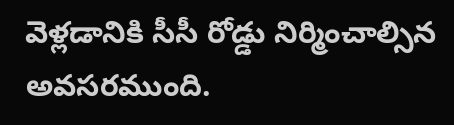వెళ్లడానికి సీసీ రోడ్డు నిర్మించాల్సిన అవసరముంది.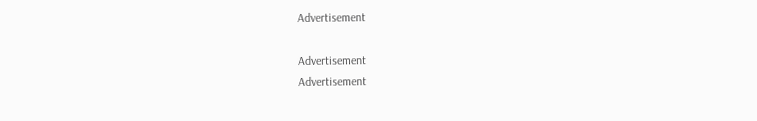Advertisement

Advertisement
Advertisement